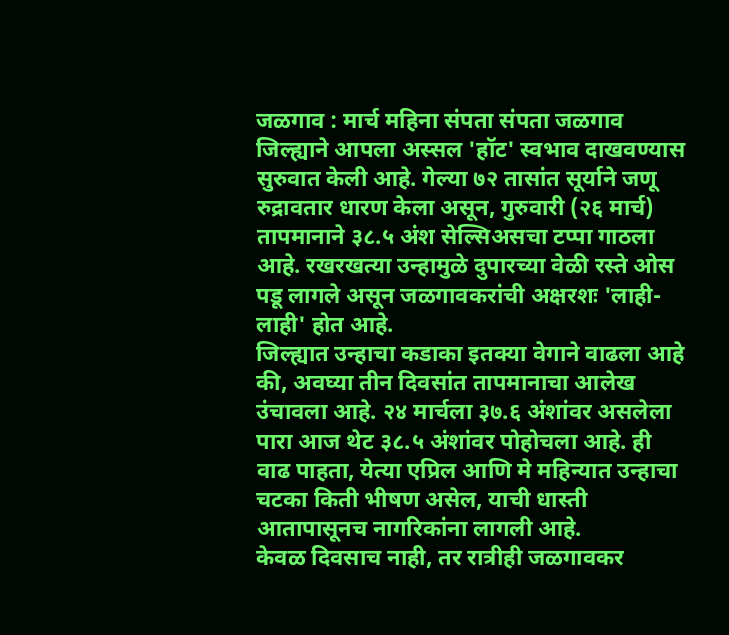जळगाव : मार्च महिना संपता संपता जळगाव जिल्ह्याने आपला अस्सल 'हॉट' स्वभाव दाखवण्यास सुरुवात केली आहे. गेल्या ७२ तासांत सूर्याने जणू रुद्रावतार धारण केला असून, गुरुवारी (२६ मार्च) तापमानाने ३८.५ अंश सेल्सिअसचा टप्पा गाठला आहे. रखरखत्या उन्हामुळे दुपारच्या वेळी रस्ते ओस पडू लागले असून जळगावकरांची अक्षरशः 'लाही-लाही' होत आहे.
जिल्ह्यात उन्हाचा कडाका इतक्या वेगाने वाढला आहे की, अवघ्या तीन दिवसांत तापमानाचा आलेख उंचावला आहे. २४ मार्चला ३७.६ अंशांवर असलेला पारा आज थेट ३८.५ अंशांवर पोहोचला आहे. ही वाढ पाहता, येत्या एप्रिल आणि मे महिन्यात उन्हाचा चटका किती भीषण असेल, याची धास्ती आतापासूनच नागरिकांना लागली आहे.
केवळ दिवसाच नाही, तर रात्रीही जळगावकर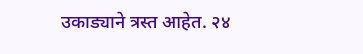उकाड्याने त्रस्त आहेत. २४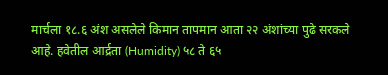मार्चला १८.६ अंश असलेले किमान तापमान आता २२ अंशांच्या पुढे सरकले आहे. हवेतील आर्द्रता (Humidity) ५८ ते ६५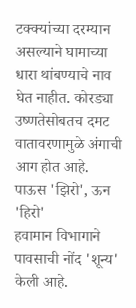टक्क्यांच्या दरम्यान असल्याने घामाच्या धारा थांबण्याचे नाव घेत नाहीत. कोरड्या उष्णतेसोबतच दमट वातावरणामुळे अंगाची आग होत आहे.
पाऊस 'झिरो', ऊन 'हिरो'
हवामान विभागाने पावसाची नोंद 'शून्य' केली आहे.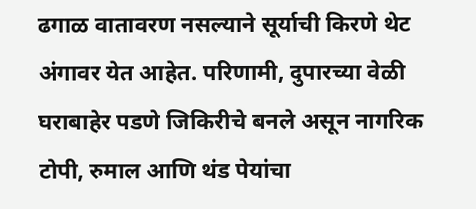ढगाळ वातावरण नसल्याने सूर्याची किरणे थेट अंगावर येत आहेत. परिणामी, दुपारच्या वेळी घराबाहेर पडणे जिकिरीचे बनले असून नागरिक टोपी, रुमाल आणि थंड पेयांचा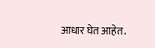आधार घेत आहेत.